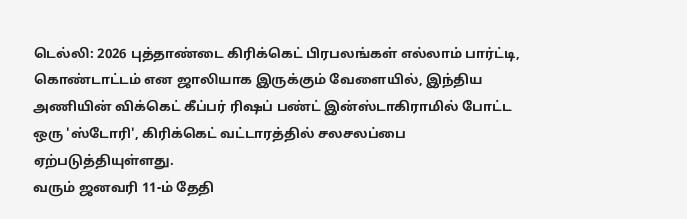டெல்லி: 2026 புத்தாண்டை கிரிக்கெட் பிரபலங்கள் எல்லாம் பார்ட்டி, கொண்டாட்டம் என ஜாலியாக இருக்கும் வேளையில், இந்திய அணியின் விக்கெட் கீப்பர் ரிஷப் பண்ட் இன்ஸ்டாகிராமில் போட்ட ஒரு 'ஸ்டோரி', கிரிக்கெட் வட்டாரத்தில் சலசலப்பை ஏற்படுத்தியுள்ளது.
வரும் ஜனவரி 11-ம் தேதி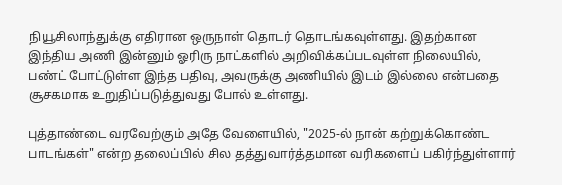நியூசிலாந்துக்கு எதிரான ஒருநாள் தொடர் தொடங்கவுள்ளது. இதற்கான இந்திய அணி இன்னும் ஓரிரு நாட்களில் அறிவிக்கப்படவுள்ள நிலையில், பண்ட் போட்டுள்ள இந்த பதிவு, அவருக்கு அணியில் இடம் இல்லை என்பதை சூசகமாக உறுதிப்படுத்துவது போல் உள்ளது.

புத்தாண்டை வரவேற்கும் அதே வேளையில், "2025-ல் நான் கற்றுக்கொண்ட பாடங்கள்" என்ற தலைப்பில் சில தத்துவார்த்தமான வரிகளைப் பகிர்ந்துள்ளார்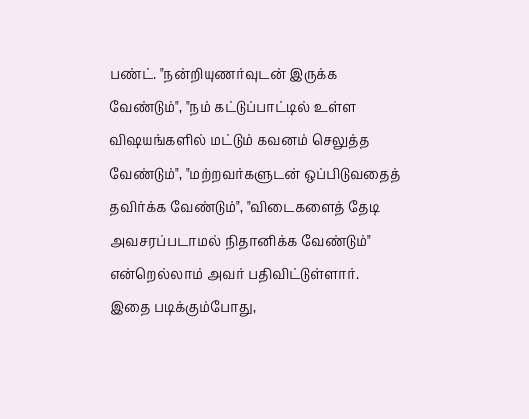பண்ட். "நன்றியுணர்வுடன் இருக்க வேண்டும்", "நம் கட்டுப்பாட்டில் உள்ள விஷயங்களில் மட்டும் கவனம் செலுத்த வேண்டும்", "மற்றவர்களுடன் ஒப்பிடுவதைத் தவிர்க்க வேண்டும்", "விடைகளைத் தேடி அவசரப்படாமல் நிதானிக்க வேண்டும்" என்றெல்லாம் அவர் பதிவிட்டுள்ளார்.
இதை படிக்கும்போது,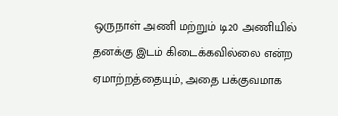ஒருநாள் அணி மற்றும் டி20 அணியில் தனக்கு இடம் கிடைக்கவில்லை என்ற ஏமாற்றத்தையும், அதை பக்குவமாக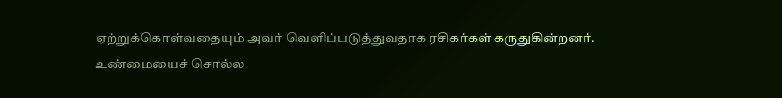ஏற்றுக்கொள்வதையும் அவர் வெளிப்படுத்துவதாக ரசிகர்கள் கருதுகின்றனர்.
உண்மையைச் சொல்ல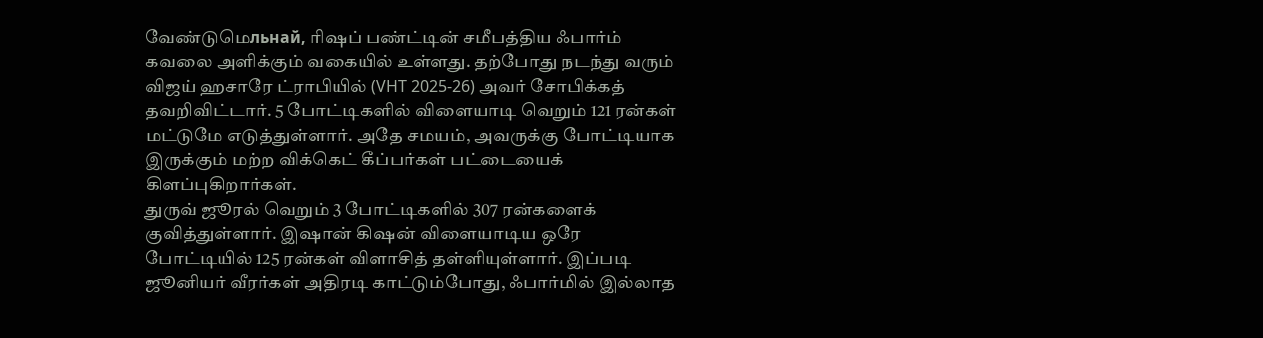வேண்டுமெльнай, ரிஷப் பண்ட்டின் சமீபத்திய ஃபார்ம் கவலை அளிக்கும் வகையில் உள்ளது. தற்போது நடந்து வரும் விஜய் ஹசாரே ட்ராபியில் (VHT 2025-26) அவர் சோபிக்கத் தவறிவிட்டார். 5 போட்டிகளில் விளையாடி வெறும் 121 ரன்கள் மட்டுமே எடுத்துள்ளார். அதே சமயம், அவருக்கு போட்டியாக இருக்கும் மற்ற விக்கெட் கீப்பர்கள் பட்டையைக் கிளப்புகிறார்கள்.
துருவ் ஜூரல் வெறும் 3 போட்டிகளில் 307 ரன்களைக் குவித்துள்ளார். இஷான் கிஷன் விளையாடிய ஒரே போட்டியில் 125 ரன்கள் விளாசித் தள்ளியுள்ளார். இப்படி ஜூனியர் வீரர்கள் அதிரடி காட்டும்போது, ஃபார்மில் இல்லாத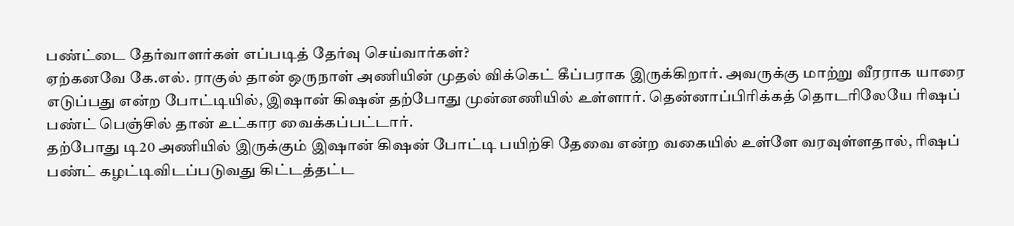பண்ட்டை தேர்வாளர்கள் எப்படித் தேர்வு செய்வார்கள்?
ஏற்கனவே கே.எல். ராகுல் தான் ஒருநாள் அணியின் முதல் விக்கெட் கீப்பராக இருக்கிறார். அவருக்கு மாற்று வீரராக யாரை எடுப்பது என்ற போட்டியில், இஷான் கிஷன் தற்போது முன்னணியில் உள்ளார். தென்னாப்பிரிக்கத் தொடரிலேயே ரிஷப் பண்ட் பெஞ்சில் தான் உட்கார வைக்கப்பட்டார்.
தற்போது டி20 அணியில் இருக்கும் இஷான் கிஷன் போட்டி பயிற்சி தேவை என்ற வகையில் உள்ளே வரவுள்ளதால், ரிஷப் பண்ட் கழட்டிவிடப்படுவது கிட்டத்தட்ட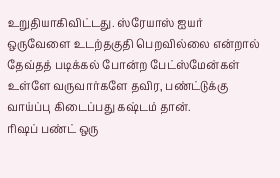உறுதியாகிவிட்டது. ஸ்ரேயாஸ் ஐயர் ஒருவேளை உடற்தகுதி பெறவில்லை என்றால் தேவ்தத் படிக்கல் போன்ற பேட்ஸ்மேன்கள் உள்ளே வருவார்களே தவிர, பண்ட்டுக்கு வாய்ப்பு கிடைப்பது கஷ்டம் தான்.
ரிஷப் பண்ட் ஒரு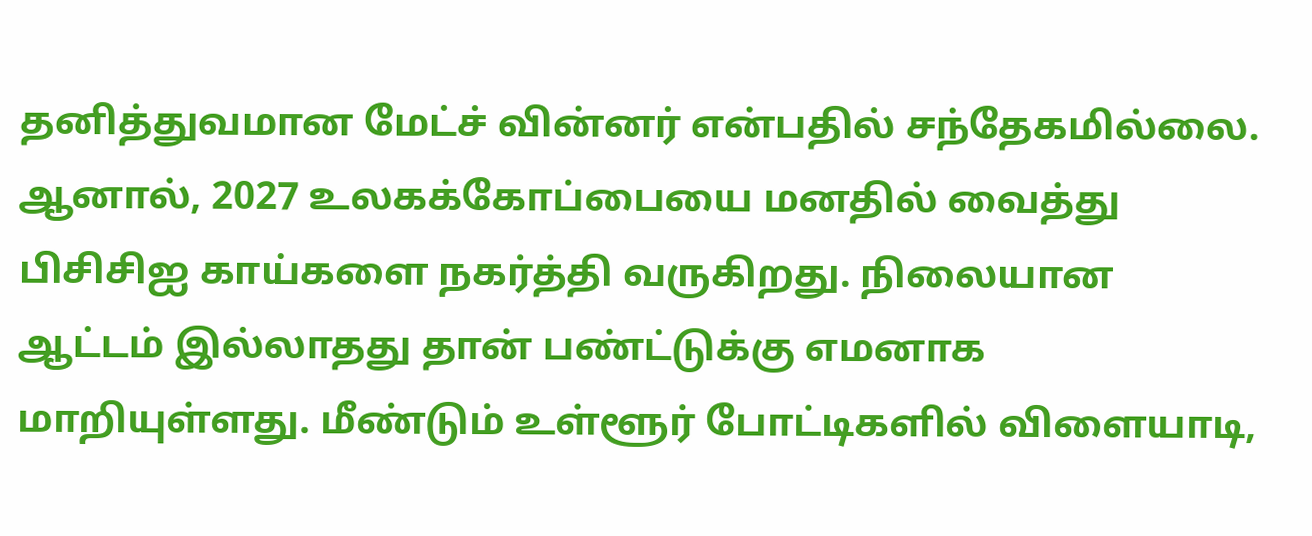தனித்துவமான மேட்ச் வின்னர் என்பதில் சந்தேகமில்லை. ஆனால், 2027 உலகக்கோப்பையை மனதில் வைத்து பிசிசிஐ காய்களை நகர்த்தி வருகிறது. நிலையான ஆட்டம் இல்லாதது தான் பண்ட்டுக்கு எமனாக மாறியுள்ளது. மீண்டும் உள்ளூர் போட்டிகளில் விளையாடி,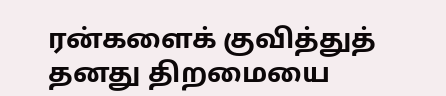ரன்களைக் குவித்துத் தனது திறமையை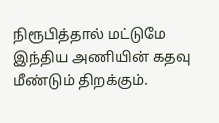நிரூபித்தால் மட்டுமே இந்திய அணியின் கதவு மீண்டும் திறக்கும்.